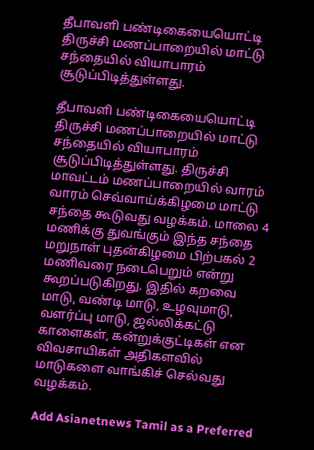தீபாவளி பண்டிகையையொட்டி திருச்சி மணப்பாறையில் மாட்டு சந்தையில் வியாபாரம் சூடுப்பிடித்துள்ளது.

தீபாவளி பண்டிகையையொட்டி திருச்சி மணப்பாறையில் மாட்டு சந்தையில் வியாபாரம் சூடுப்பிடித்துள்ளது. திருச்சி மாவட்டம் மணப்பாறையில் வாரம் வாரம் செவ்வாய்க்கிழமை மாட்டு சந்தை கூடுவது வழக்கம். மாலை 4 மணிக்கு துவங்கும் இந்த சந்தை மறுநாள் புதன்கிழமை பிற்பகல் 2 மணிவரை நடைபெறும் என்று கூறப்படுகிறது. இதில் கறவை மாடு, வண்டி மாடு, உழவுமாடு, வளர்ப்பு மாடு, ஜல்லிக்கட்டு காளைகள், கன்றுக்குட்டிகள் என விவசாயிகள் அதிகளவில் மாடுகளை வாங்கிச் செல்வது வழக்கம்.

Add Asianetnews Tamil as a Preferred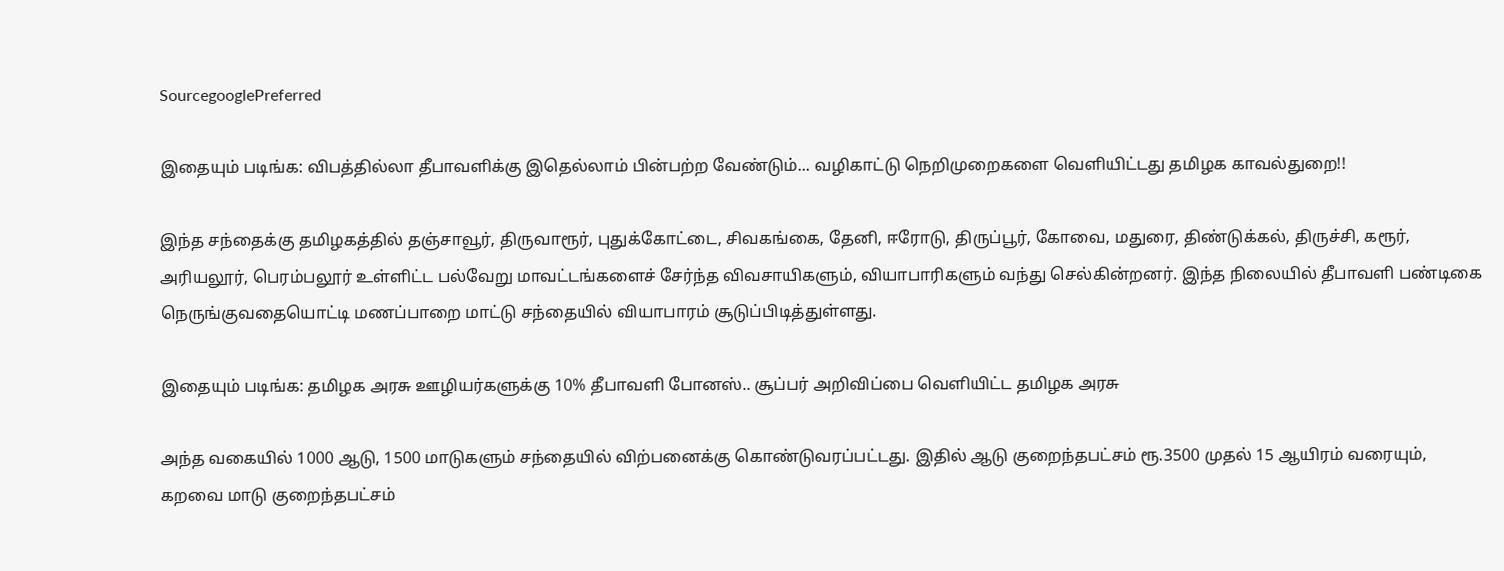SourcegooglePreferred

இதையும் படிங்க: விபத்தில்லா தீபாவளிக்கு இதெல்லாம் பின்பற்ற வேண்டும்... வழிகாட்டு நெறிமுறைகளை வெளியிட்டது தமிழக காவல்துறை!!

இந்த சந்தைக்கு தமிழகத்தில் தஞ்சாவூர், திருவாரூர், புதுக்கோட்டை, சிவகங்கை, தேனி, ஈரோடு, திருப்பூர், கோவை, மதுரை, திண்டுக்கல், திருச்சி, கரூர், அரியலூர், பெரம்பலூர் உள்ளிட்ட பல்வேறு மாவட்டங்களைச் சேர்ந்த விவசாயிகளும், வியாபாரிகளும் வந்து செல்கின்றனர். இந்த நிலையில் தீபாவளி பண்டிகை நெருங்குவதையொட்டி மணப்பாறை மாட்டு சந்தையில் வியாபாரம் சூடுப்பிடித்துள்ளது.

இதையும் படிங்க: தமிழக அரசு ஊழியர்களுக்கு 10% தீபாவளி போனஸ்.. சூப்பர் அறிவிப்பை வெளியிட்ட தமிழக அரசு

அந்த வகையில் 1000 ஆடு, 1500 மாடுகளும் சந்தையில் விற்பனைக்கு கொண்டுவரப்பட்டது. இதில் ஆடு குறைந்தபட்சம் ரூ.3500 முதல் 15 ஆயிரம் வரையும், கறவை மாடு குறைந்தபட்சம்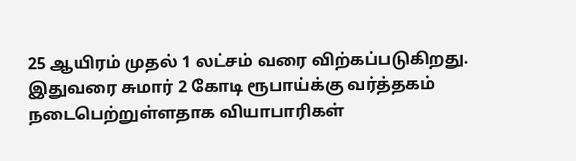25 ஆயிரம் முதல் 1 லட்சம் வரை விற்கப்படுகிறது. இதுவரை சுமார் 2 கோடி ரூபாய்க்கு வர்த்தகம் நடைபெற்றுள்ளதாக வியாபாரிகள்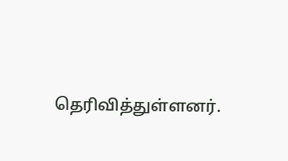தெரிவித்துள்ளனர்.